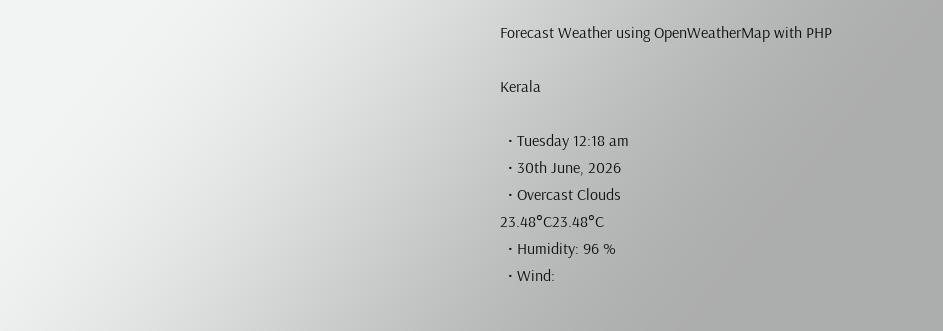Forecast Weather using OpenWeatherMap with PHP

Kerala

  • Tuesday 12:18 am
  • 30th June, 2026
  • Overcast Clouds
23.48°C23.48°C
  • Humidity: 96 %
  • Wind: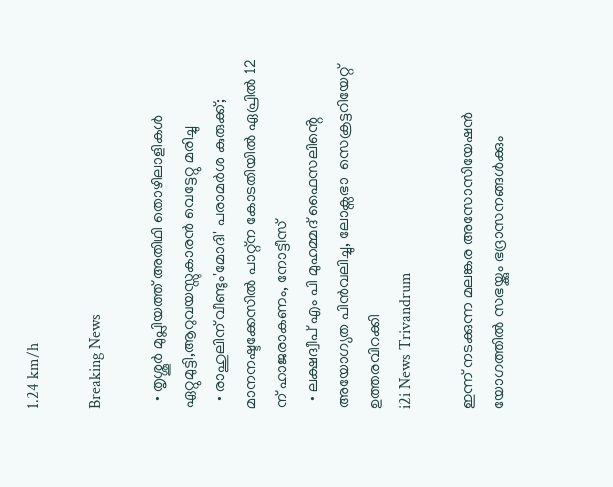1.24 km/h

Breaking News

  • തൃശ്ശൂർ മുപ്ലിയത്ത് അതിഥി തൊഴിലാളികൾ ഏറ്റുമുട്ടി,ആറുവയസ്സുകാരൻ വെട്ടേറ്റു മരിച്ചു
  • രാഹുലിന് വീണ്ടും'മോദി' പരാമര്‍ശ കുരുക്ക്; മാനനഷ്ടക്കേസിൽ പാറ്റ്ന കോടതിയിൽ ഏപ്രിൽ 12 ന് ഹാജരാകണം, നോട്ടീസ്
  • ലക്ഷദ്വീപ് എം പി മുഹമ്മദ് ഫൈസലിൻ്റെ അയോഗ്യത പിൻവലിച്ചു, ലോക്സഭാ  സെക്രട്ടറിയേറ്റ് ഉത്തരവിറക്കി
i2i News Trivandrum

ഇന്ന് നടക്കുന്ന മലങ്കര അസോസിയേഷൻ യോഗത്തിൽ സഭയ്ക്കും ഭദ്രാസനങ്ങൾക്കും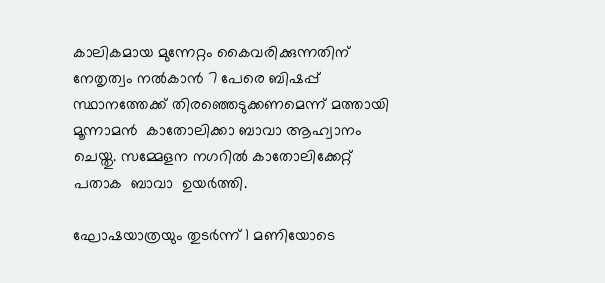കാലികമായ മുന്നേറ്റം കൈവരിക്കുന്നതിന് നേതൃത്വം നൽകാൻ 7 പേരെ ബിഷപ്പ് സ്ഥാനത്തേക്ക് തിരഞ്ഞെടുക്കണമെന്ന് മത്തായി മൂന്നാമൻ  കാതോലിക്കാ ബാവാ ആഹ്വാനം ചെയ്തു. സമ്മേളന നഗറിൽ കാതോലിക്കേറ്റ് പതാക  ബാവാ  ഉയർത്തി.

ഘോഷയാത്രയും തുടർന്ന് 1 മണിയോടെ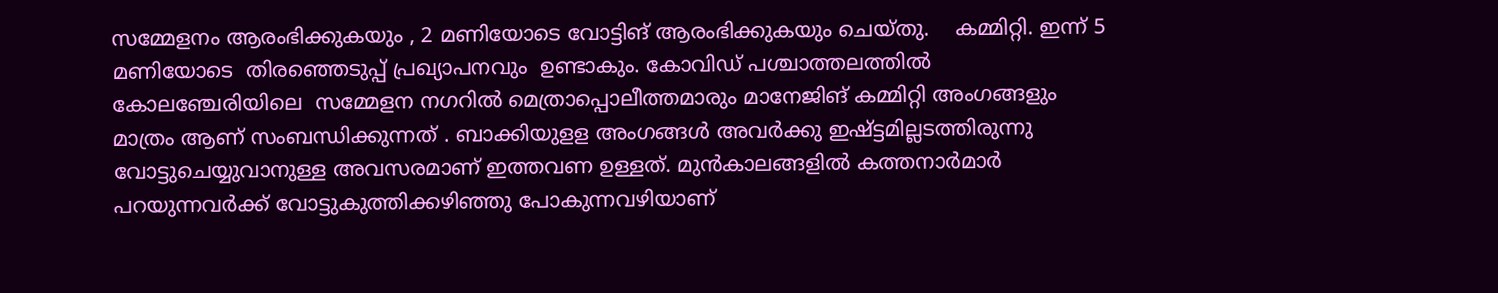സമ്മേളനം ആരംഭിക്കുകയും , 2 മണിയോടെ വോട്ടിങ് ആരംഭിക്കുകയും ചെയ്തു.    കമ്മിറ്റി. ഇന്ന് 5 മണിയോടെ  തിരഞ്ഞെടുപ്പ് പ്രഖ്യാപനവും  ഉണ്ടാകും. കോവിഡ് പശ്ചാത്തലത്തിൽ  കോലഞ്ചേരിയിലെ  സമ്മേളന നഗറിൽ മെത്രാപ്പൊലീത്തമാരും മാനേജിങ് കമ്മിറ്റി അംഗങ്ങളും മാത്രം ആണ് സംബന്ധിക്കുന്നത് . ബാക്കിയുളള അംഗങ്ങൾ അവർക്കു ഇഷ്ട്ടമില്ലടത്തിരുന്നു വോട്ടുചെയ്യുവാനുള്ള അവസരമാണ് ഇത്തവണ ഉള്ളത്. മുൻകാലങ്ങളിൽ കത്തനാർമാർ പറയുന്നവർക്ക് വോട്ടുകുത്തിക്കഴിഞ്ഞു പോകുന്നവഴിയാണ്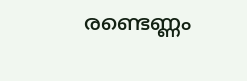രണ്ടെണ്ണം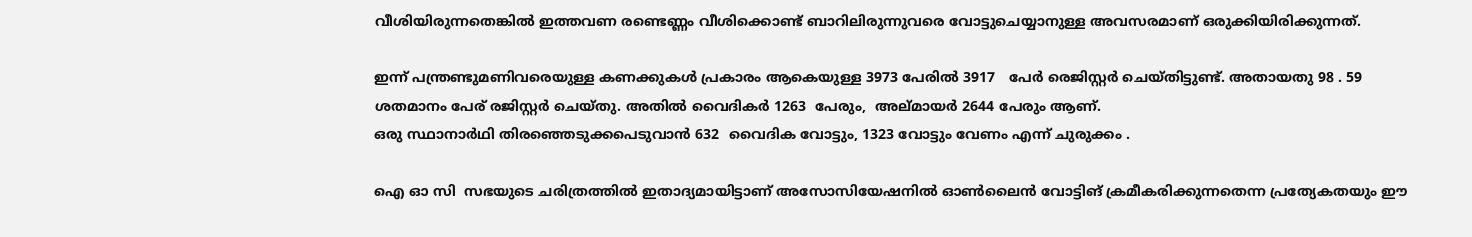വീശിയിരുന്നതെങ്കിൽ ഇത്തവണ രണ്ടെണ്ണം വീശിക്കൊണ്ട് ബാറിലിരുന്നുവരെ വോട്ടുചെയ്യാനുള്ള അവസരമാണ് ഒരുക്കിയിരിക്കുന്നത്.

ഇന്ന് പന്ത്രണ്ടുമണിവരെയുള്ള കണക്കുകൾ പ്രകാരം ആകെയുള്ള 3973 പേരിൽ 3917   പേർ രെജിസ്റ്റർ ചെയ്തിട്ടുണ്ട്. അതായതു 98 . 59 ശതമാനം പേര് രജിസ്റ്റർ ചെയ്തു. അതിൽ വൈദികർ 1263  പേരും,  അല്മായർ 2644 പേരും ആണ്.
ഒരു സ്ഥാനാർഥി തിരഞ്ഞെടുക്കപെടുവാൻ 632  വൈദിക വോട്ടും, 1323 വോട്ടും വേണം എന്ന് ചുരുക്കം .

ഐ ഓ സി  സഭയുടെ ചരിത്രത്തിൽ ഇതാദ്യമായിട്ടാണ് അസോസിയേഷനിൽ ഓൺലൈൻ വോട്ടിങ് ക്രമീകരിക്കുന്നതെന്ന പ്രത്യേകതയും ഈ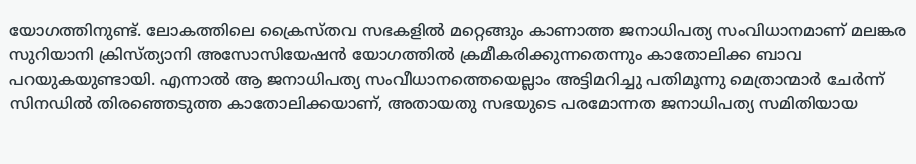യോഗത്തിനുണ്ട്. ലോകത്തിലെ ക്രൈസ്തവ സഭകളിൽ മറ്റെങ്ങും കാണാത്ത ജനാധിപത്യ സംവിധാനമാണ് മലങ്കര സുറിയാനി ക്രിസ്ത്യാനി അസോസിയേഷൻ യോഗത്തിൽ ക്രമീകരിക്കുന്നതെന്നും കാതോലിക്ക ബാവ പറയുകയുണ്ടായി. എന്നാൽ ആ ജനാധിപത്യ സംവീധാനത്തെയെല്ലാം അട്ടിമറിച്ചു പതിമൂന്നു മെത്രാന്മാർ ചേർന്ന് സിനഡിൽ തിരഞ്ഞെടുത്ത കാതോലിക്കയാണ്, അതായതു സഭയുടെ പരമോന്നത ജനാധിപത്യ സമിതിയായ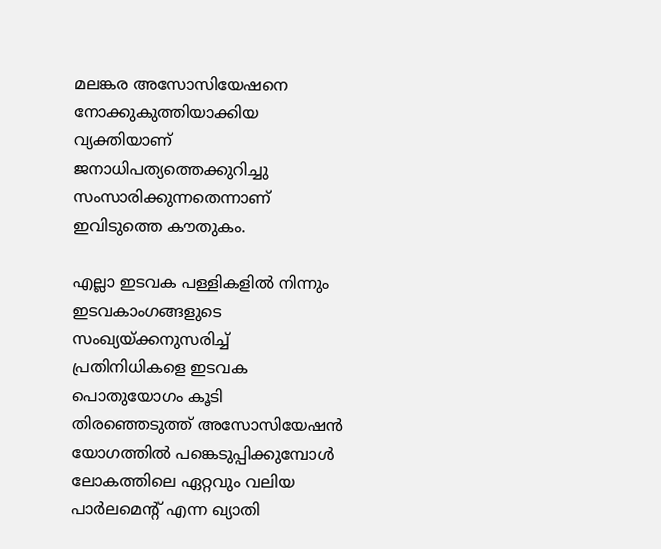മലങ്കര അസോസിയേഷനെ നോക്കുകുത്തിയാക്കിയ   വ്യക്തിയാണ്  ജനാധിപത്യത്തെക്കുറിച്ചു  സംസാരിക്കുന്നതെന്നാണ്  ഇവിടുത്തെ കൗതുകം.

എല്ലാ ഇടവക പള്ളികളിൽ നിന്നും ഇടവകാംഗങ്ങളുടെ സംഖ്യയ്ക്കനുസരിച്ച് പ്രതിനിധികളെ ഇടവക പൊതുയോഗം കൂടി തിരഞ്ഞെടുത്ത് അസോസിയേഷൻ യോഗത്തിൽ പങ്കെടുപ്പിക്കുമ്പോൾ ലോകത്തിലെ ഏറ്റവും വലിയ പാർലമെന്റ് എന്ന ഖ്യാതി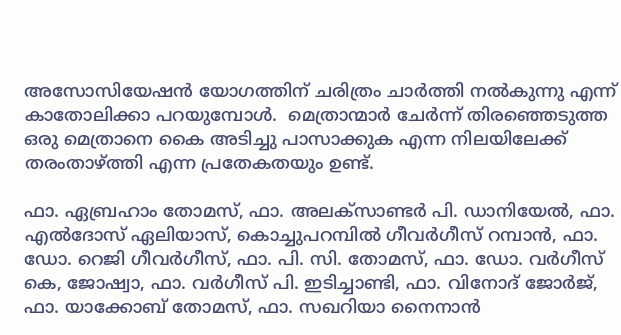അസോസിയേഷൻ യോഗത്തിന് ചരിത്രം ചാർത്തി നൽകുന്നു എന്ന് കാതോലിക്കാ പറയുമ്പോൾ.  മെത്രാന്മാർ ചേർന്ന് തിരഞ്ഞെടുത്ത ഒരു മെത്രാനെ കൈ അടിച്ചു പാസാക്കുക എന്ന നിലയിലേക്ക് തരംതാഴ്ത്തി എന്ന പ്രതേകതയും ഉണ്ട്.

ഫാ. ഏബ്രഹാം തോമസ്, ഫാ. അലക്സാണ്ടർ പി. ഡാനിയേൽ, ഫാ. എൽദോസ് ഏലിയാസ്, കൊച്ചുപറമ്പിൽ ഗീവർഗീസ് റമ്പാൻ, ഫാ. ഡോ. റെജി ഗീവർഗീസ്, ഫാ. പി. സി. തോമസ്, ഫാ. ഡോ. വർഗീസ് കെ, ജോഷ്വാ, ഫാ. വർഗീസ് പി. ഇടിച്ചാണ്ടി, ഫാ. വിനോദ് ജോർജ്, ഫാ. യാക്കോബ് തോമസ്, ഫാ. സഖറിയാ നൈനാൻ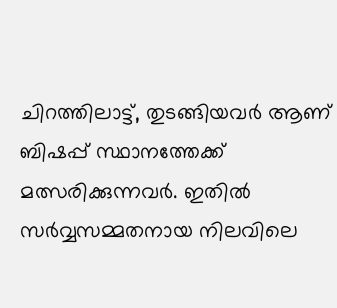ചിറത്തിലാട്ട്, തുടങ്ങിയവർ ആണ് ബിഷപ്പ് സ്ഥാനത്തേക്ക് മത്സരിക്കുന്നവർ. ഇതിൽ സർവ്വസമ്മതനായ നിലവിലെ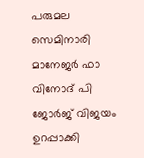പരുമല സെമിനാരി മാനേജർ ഫാ വിനോദ് പി ജോർജ് വിജയം ഉറപ്പാക്കി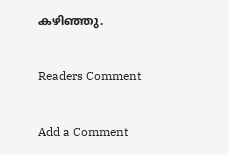കഴിഞ്ഞു.

Readers Comment

Add a Comment